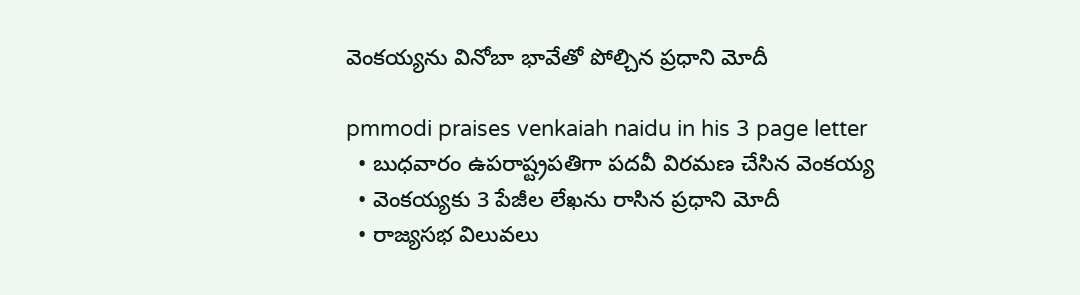వెంక‌య్య‌ను వినోబా భావేతో పోల్చిన ప్ర‌ధాని మోదీ

pmmodi praises venkaiah naidu in his 3 page letter
  • బుధ‌వారం ఉప‌రాష్ట్రప‌తిగా ప‌ద‌వీ విర‌మ‌ణ చేసిన వెంకయ్య‌
  • వెంక‌య్య‌కు 3 పేజీల లేఖ‌ను రాసిన ప్ర‌ధాని మోదీ
  • రాజ్య‌స‌భ విలువలు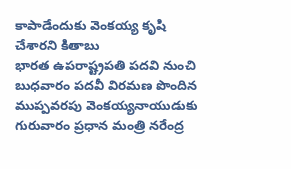కాపాడేందుకు వెంక‌య్య కృషి చేశార‌ని కితాబు
భార‌త ఉప‌రాష్ట్రప‌తి ప‌ద‌వి నుంచి బుధ‌వారం ప‌ద‌వీ విర‌మ‌ణ పొందిన ముప్ప‌వ‌ర‌పు వెంక‌య్య‌నాయుడుకు గురువారం ప్ర‌ధాన మంత్రి న‌రేంద్ర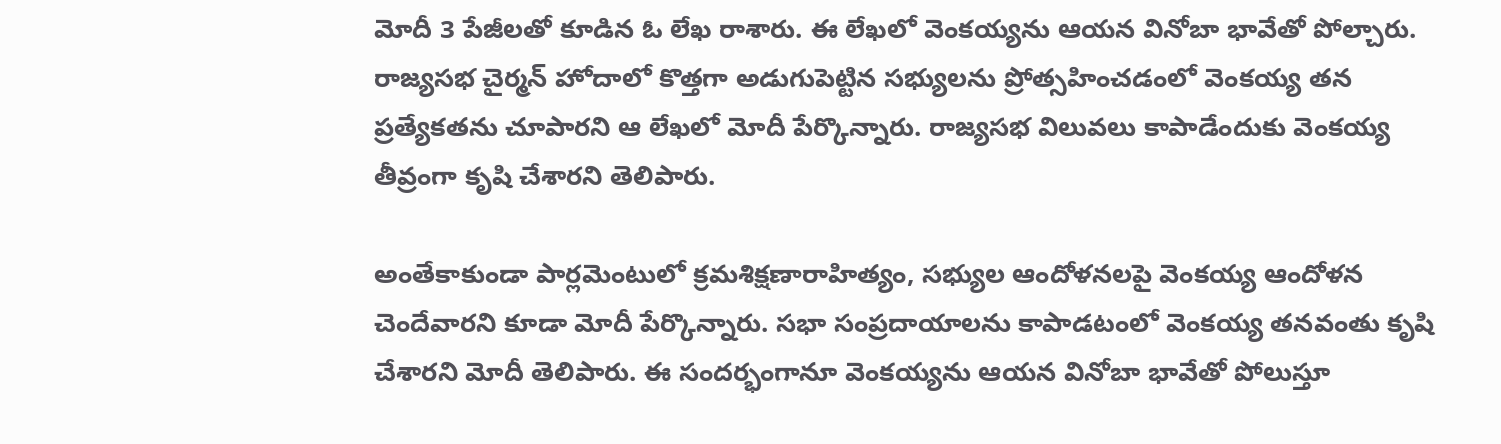మోదీ 3 పేజీల‌తో కూడిన‌ ఓ లేఖ రాశారు. ఈ లేఖ‌లో వెంక‌య్య‌ను ఆయ‌న వినోబా భావేతో పోల్చారు. రాజ్య‌స‌భ చైర్మ‌న్ హోదాలో కొత్త‌గా అడుగుపెట్టిన స‌భ్యుల‌ను ప్రోత్స‌హించ‌డంలో వెంక‌య్య త‌న ప్ర‌త్యేక‌త‌ను చూపార‌ని ఆ లేఖ‌లో మోదీ పేర్కొన్నారు. రాజ్య‌సభ విలువ‌లు కాపాడేందుకు వెంక‌య్య తీవ్రంగా కృషి చేశార‌ని తెలిపారు.

అంతేకాకుండా పార్ల‌మెంటులో క్ర‌మ‌శిక్ష‌ణారాహిత్యం, స‌భ్యుల ఆందోళ‌న‌ల‌పై వెంక‌య్య ఆందోళ‌న చెందేవార‌ని కూడా మోదీ పేర్కొన్నారు. స‌భా సంప్ర‌దాయాల‌ను కాపాడ‌టంలో వెంక‌య్య త‌న‌వంతు కృషి చేశార‌ని మోదీ తెలిపారు. ఈ సంద‌ర్భంగానూ వెంక‌య్య‌ను ఆయ‌న వినోబా భావేతో పోలుస్తూ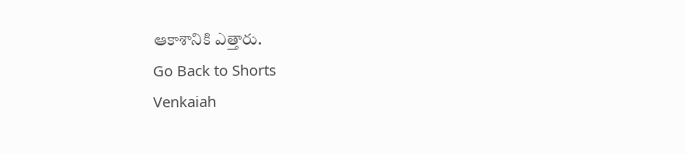ఆకాశానికి ఎత్తారు.
Go Back to Shorts
Venkaiah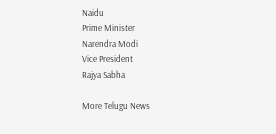Naidu
Prime Minister
Narendra Modi
Vice President
Rajya Sabha

More Telugu News